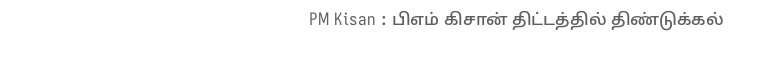PM Kisan : பிஎம் கிசான் திட்டத்தில் திண்டுக்கல்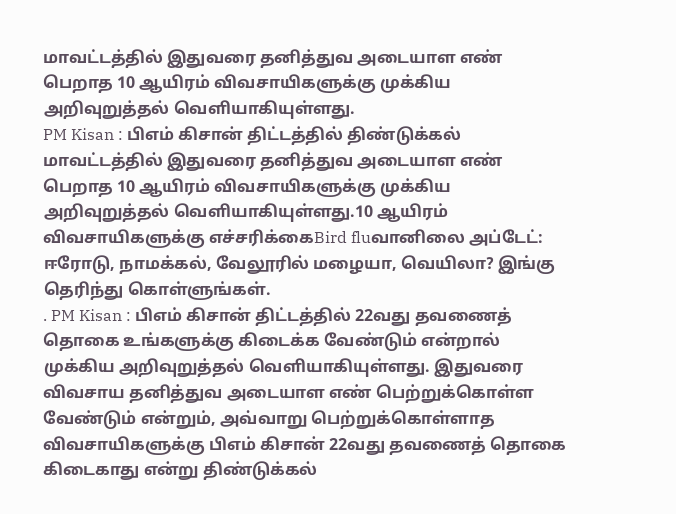மாவட்டத்தில் இதுவரை தனித்துவ அடையாள எண் பெறாத 10 ஆயிரம் விவசாயிகளுக்கு முக்கிய அறிவுறுத்தல் வெளியாகியுள்ளது.
PM Kisan : பிஎம் கிசான் திட்டத்தில் திண்டுக்கல் மாவட்டத்தில் இதுவரை தனித்துவ அடையாள எண் பெறாத 10 ஆயிரம் விவசாயிகளுக்கு முக்கிய அறிவுறுத்தல் வெளியாகியுள்ளது.10 ஆயிரம் விவசாயிகளுக்கு எச்சரிக்கைBird fluவானிலை அப்டேட்: ஈரோடு, நாமக்கல், வேலூரில் மழையா, வெயிலா? இங்கு தெரிந்து கொள்ளுங்கள்.
. PM Kisan : பிஎம் கிசான் திட்டத்தில் 22வது தவணைத் தொகை உங்களுக்கு கிடைக்க வேண்டும் என்றால் முக்கிய அறிவுறுத்தல் வெளியாகியுள்ளது. இதுவரை விவசாய தனித்துவ அடையாள எண் பெற்றுக்கொள்ள வேண்டும் என்றும், அவ்வாறு பெற்றுக்கொள்ளாத விவசாயிகளுக்கு பிஎம் கிசான் 22வது தவணைத் தொகை கிடைகாது என்று திண்டுக்கல்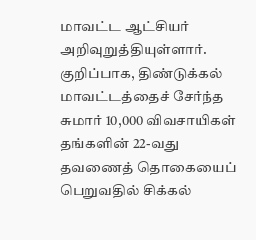மாவட்ட ஆட்சியர் அறிவுறுத்தியுள்ளார். குறிப்பாக, திண்டுக்கல் மாவட்டத்தைச் சேர்ந்த சுமார் 10,000 விவசாயிகள் தங்களின் 22-வது தவணைத் தொகையைப் பெறுவதில் சிக்கல்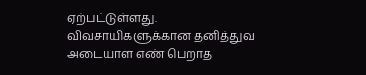ஏற்பட்டுள்ளது. விவசாயிகளுக்கான தனித்துவ அடையாள எண் பெறாத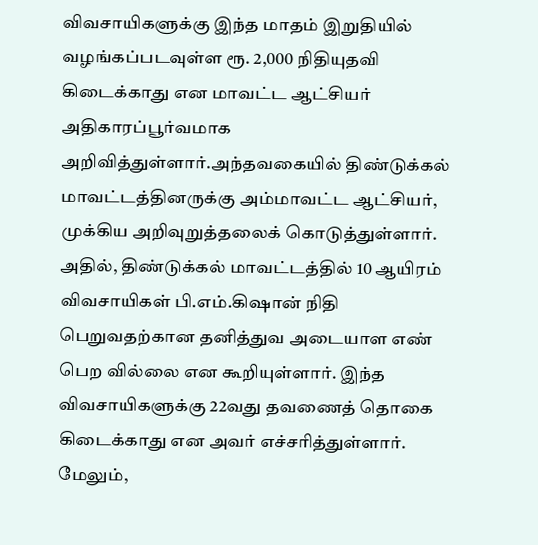விவசாயிகளுக்கு இந்த மாதம் இறுதியில் வழங்கப்படவுள்ள ரூ. 2,000 நிதியுதவி கிடைக்காது என மாவட்ட ஆட்சியர் அதிகாரப்பூர்வமாக அறிவித்துள்ளார்.அந்தவகையில் திண்டுக்கல் மாவட்டத்தினருக்கு அம்மாவட்ட ஆட்சியர், முக்கிய அறிவுறுத்தலைக் கொடுத்துள்ளார். அதில், திண்டுக்கல் மாவட்டத்தில் 10 ஆயிரம் விவசாயிகள் பி.எம்.கிஷான் நிதி பெறுவதற்கான தனித்துவ அடையாள எண் பெற வில்லை என கூறியுள்ளார். இந்த விவசாயிகளுக்கு 22வது தவணைத் தொகை கிடைக்காது என அவர் எச்சரித்துள்ளார். மேலும்,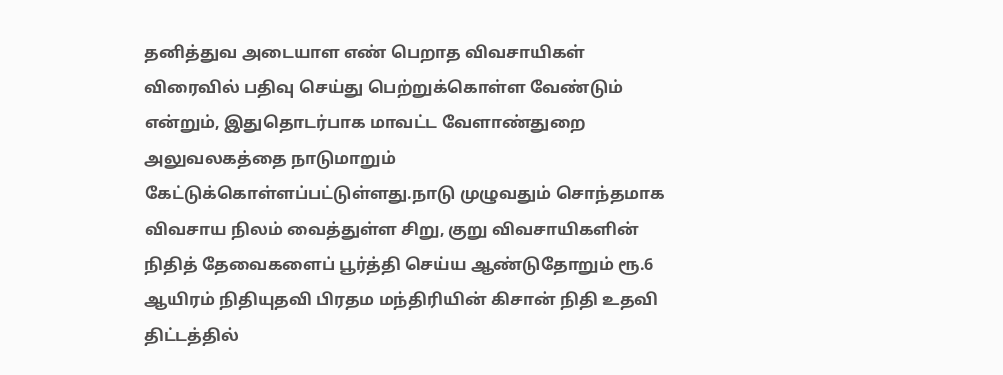தனித்துவ அடையாள எண் பெறாத விவசாயிகள் விரைவில் பதிவு செய்து பெற்றுக்கொள்ள வேண்டும் என்றும், இதுதொடர்பாக மாவட்ட வேளாண்துறை அலுவலகத்தை நாடுமாறும் கேட்டுக்கொள்ளப்பட்டுள்ளது.நாடு முழுவதும் சொந்தமாக விவசாய நிலம் வைத்துள்ள சிறு, குறு விவசாயிகளின் நிதித் தேவைகளைப் பூர்த்தி செய்ய ஆண்டுதோறும் ரூ.6 ஆயிரம் நிதியுதவி பிரதம மந்திரியின் கிசான் நிதி உதவி திட்டத்தில்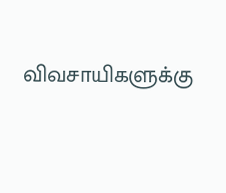விவசாயிகளுக்கு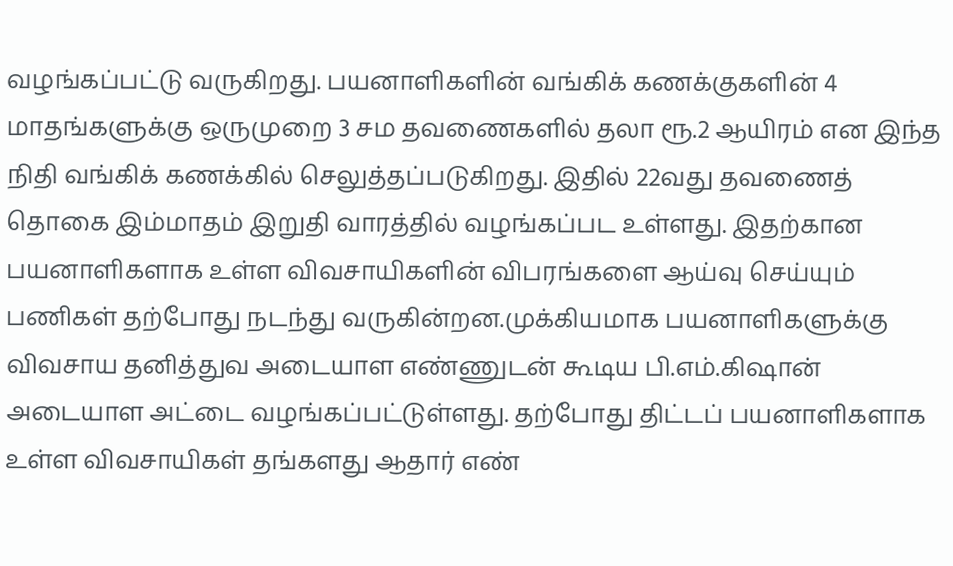வழங்கப்பட்டு வருகிறது. பயனாளிகளின் வங்கிக் கணக்குகளின் 4 மாதங்களுக்கு ஒருமுறை 3 சம தவணைகளில் தலா ரூ.2 ஆயிரம் என இந்த நிதி வங்கிக் கணக்கில் செலுத்தப்படுகிறது. இதில் 22வது தவணைத் தொகை இம்மாதம் இறுதி வாரத்தில் வழங்கப்பட உள்ளது. இதற்கான பயனாளிகளாக உள்ள விவசாயிகளின் விபரங்களை ஆய்வு செய்யும் பணிகள் தற்போது நடந்து வருகின்றன.முக்கியமாக பயனாளிகளுக்கு விவசாய தனித்துவ அடையாள எண்ணுடன் கூடிய பி.எம்.கிஷான் அடையாள அட்டை வழங்கப்பட்டுள்ளது. தற்போது திட்டப் பயனாளிகளாக உள்ள விவசாயிகள் தங்களது ஆதார் எண்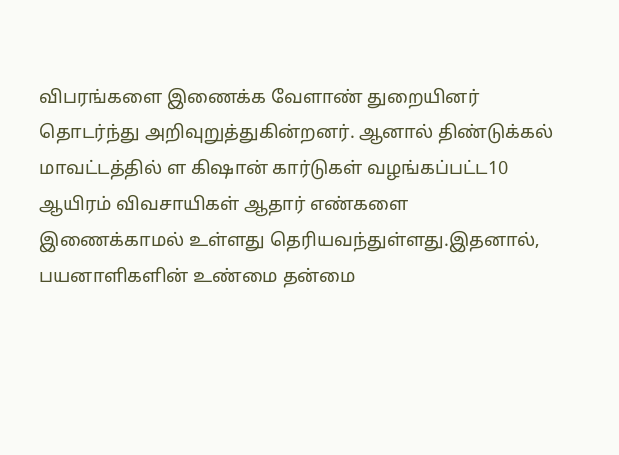விபரங்களை இணைக்க வேளாண் துறையினர் தொடர்ந்து அறிவுறுத்துகின்றனர். ஆனால் திண்டுக்கல் மாவட்டத்தில் ள கிஷான் கார்டுகள் வழங்கப்பட்ட10 ஆயிரம் விவசாயிகள் ஆதார் எண்களை இணைக்காமல் உள்ளது தெரியவந்துள்ளது.இதனால், பயனாளிகளின் உண்மை தன்மை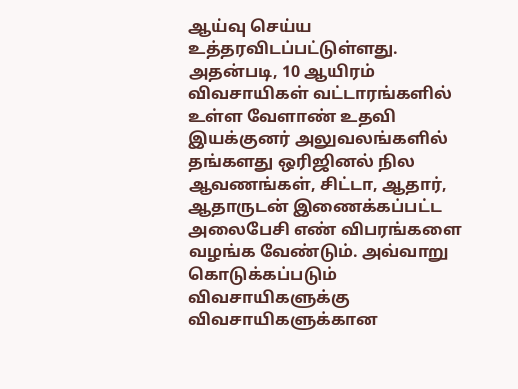ஆய்வு செய்ய உத்தரவிடப்பட்டுள்ளது. அதன்படி, 10 ஆயிரம் விவசாயிகள் வட்டாரங்களில் உள்ள வேளாண் உதவி இயக்குனர் அலுவலங்களில் தங்களது ஒரிஜினல் நில ஆவணங்கள், சிட்டா, ஆதார், ஆதாருடன் இணைக்கப்பட்ட அலைபேசி எண் விபரங்களை வழங்க வேண்டும். அவ்வாறு கொடுக்கப்படும் விவசாயிகளுக்கு விவசாயிகளுக்கான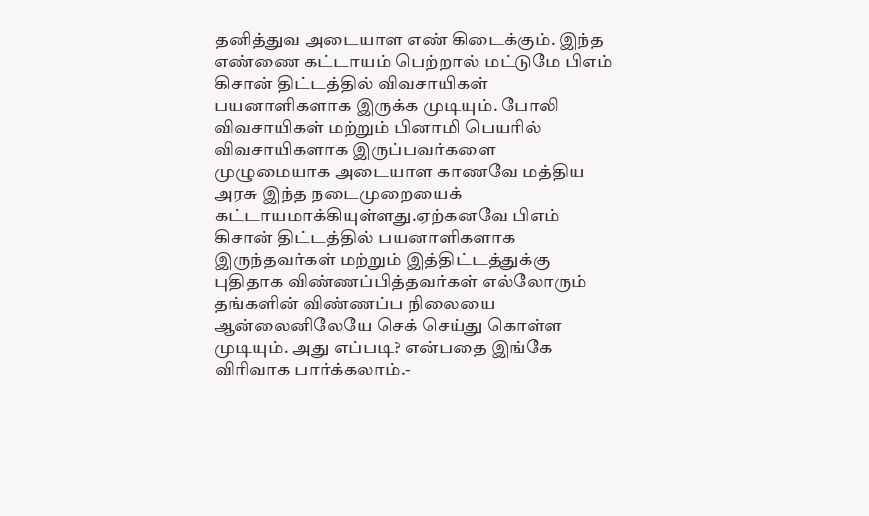தனித்துவ அடையாள எண் கிடைக்கும். இந்த எண்ணை கட்டாயம் பெற்றால் மட்டுமே பிஎம் கிசான் திட்டத்தில் விவசாயிகள் பயனாளிகளாக இருக்க முடியும். போலி விவசாயிகள் மற்றும் பினாமி பெயரில் விவசாயிகளாக இருப்பவர்களை முழுமையாக அடையாள காணவே மத்திய அரசு இந்த நடைமுறையைக் கட்டாயமாக்கியுள்ளது.ஏற்கனவே பிஎம் கிசான் திட்டத்தில் பயனாளிகளாக இருந்தவர்கள் மற்றும் இத்திட்டத்துக்கு புதிதாக விண்ணப்பித்தவர்கள் எல்லோரும் தங்களின் விண்ணப்ப நிலையை ஆன்லைனிலேயே செக் செய்து கொள்ள முடியும். அது எப்படி? என்பதை இங்கே விரிவாக பார்க்கலாம்.-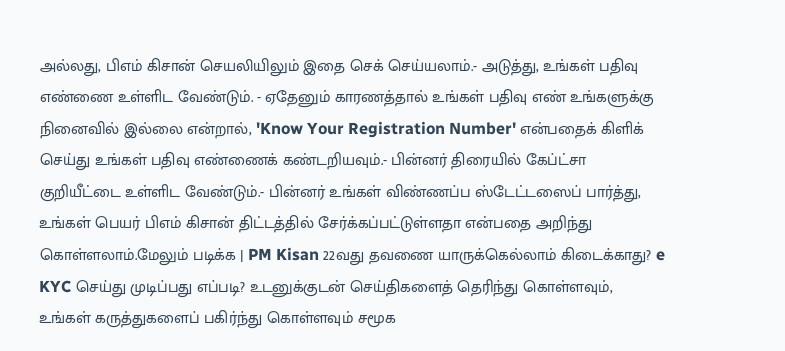அல்லது, பிஎம் கிசான் செயலியிலும் இதை செக் செய்யலாம்.- அடுத்து, உங்கள் பதிவு எண்ணை உள்ளிட வேண்டும். - ஏதேனும் காரணத்தால் உங்கள் பதிவு எண் உங்களுக்கு நினைவில் இல்லை என்றால், 'Know Your Registration Number' என்பதைக் கிளிக் செய்து உங்கள் பதிவு எண்ணைக் கண்டறியவும்.- பின்னர் திரையில் கேப்ட்சா குறியீட்டை உள்ளிட வேண்டும்.- பின்னர் உங்கள் விண்ணப்ப ஸ்டேட்டஸைப் பார்த்து, உங்கள் பெயர் பிஎம் கிசான் திட்டத்தில் சேர்க்கப்பட்டுள்ளதா என்பதை அறிந்து கொள்ளலாம்.மேலும் படிக்க | PM Kisan 22வது தவணை யாருக்கெல்லாம் கிடைக்காது? e KYC செய்து முடிப்பது எப்படி? உடனுக்குடன் செய்திகளைத் தெரிந்து கொள்ளவும், உங்கள் கருத்துகளைப் பகிர்ந்து கொள்ளவும் சமூக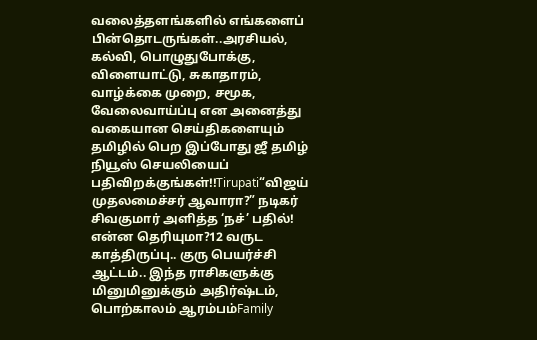வலைத்தளங்களில் எங்களைப் பின்தொடருங்கள்..அரசியல், கல்வி, பொழுதுபோக்கு, விளையாட்டு, சுகாதாரம், வாழ்க்கை முறை, சமூக, வேலைவாய்ப்பு என அனைத்து வகையான செய்திகளையும் தமிழில் பெற இப்போது ஜீ தமிழ் நியூஸ் செயலியைப் பதிவிறக்குங்கள்!!Tirupati“விஜய் முதலமைச்சர் ஆவாரா?” நடிகர் சிவகுமார் அளித்த ‘நச்’ பதில்! என்ன தெரியுமா?12 வருட காத்திருப்பு.. குரு பெயர்ச்சி ஆட்டம்.. இந்த ராசிகளுக்கு மினுமினுக்கும் அதிர்ஷ்டம், பொற்காலம் ஆரம்பம்Family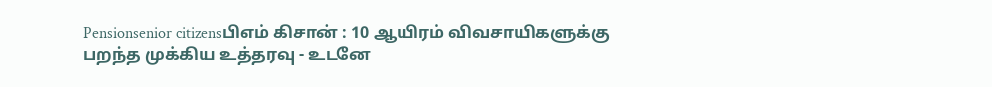Pensionsenior citizensபிஎம் கிசான் : 10 ஆயிரம் விவசாயிகளுக்கு பறந்த முக்கிய உத்தரவு - உடனே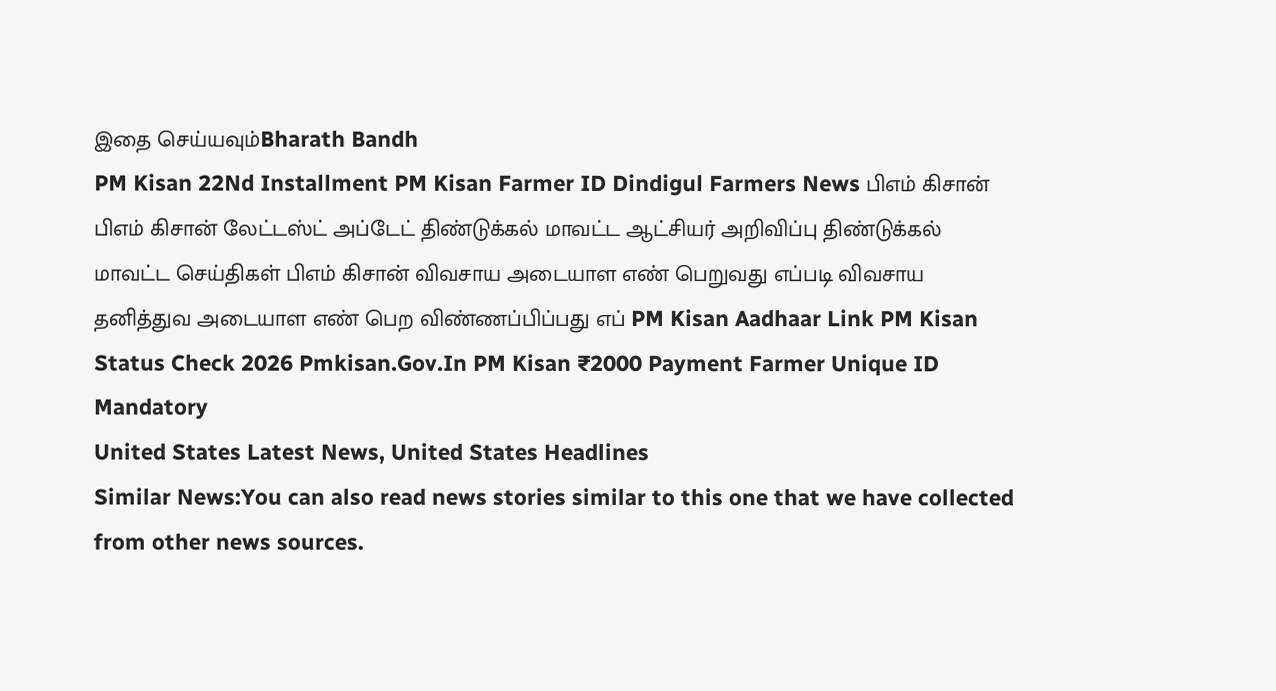இதை செய்யவும்Bharath Bandh
PM Kisan 22Nd Installment PM Kisan Farmer ID Dindigul Farmers News பிஎம் கிசான் பிஎம் கிசான் லேட்டஸ்ட் அப்டேட் திண்டுக்கல் மாவட்ட ஆட்சியர் அறிவிப்பு திண்டுக்கல் மாவட்ட செய்திகள் பிஎம் கிசான் விவசாய அடையாள எண் பெறுவது எப்படி விவசாய தனித்துவ அடையாள எண் பெற விண்ணப்பிப்பது எப் PM Kisan Aadhaar Link PM Kisan Status Check 2026 Pmkisan.Gov.In PM Kisan ₹2000 Payment Farmer Unique ID Mandatory
United States Latest News, United States Headlines
Similar News:You can also read news stories similar to this one that we have collected from other news sources.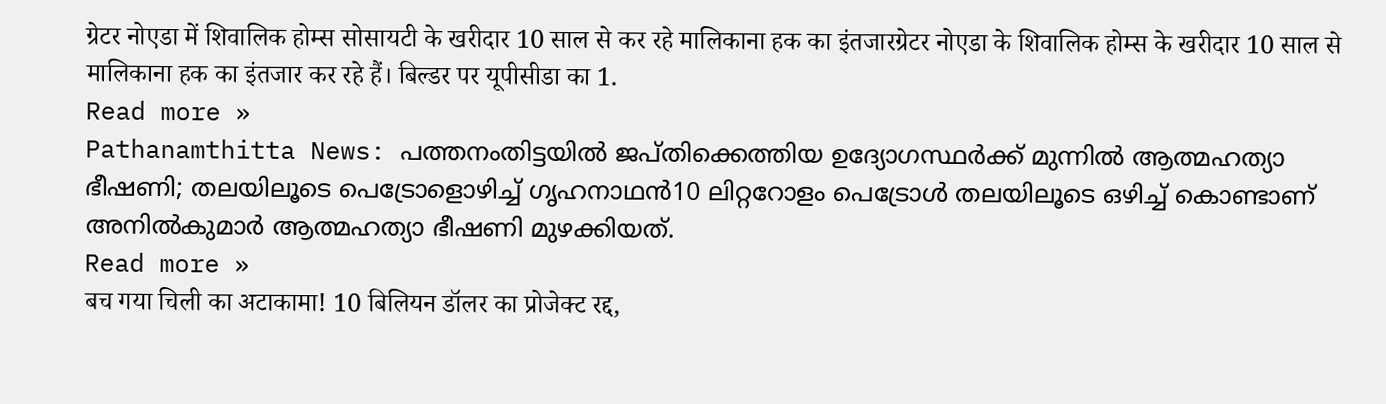ग्रेटर नोएडा में शिवालिक होम्स सोसायटी के खरीदार 10 साल से कर रहे मालिकाना हक का इंतजारग्रेटर नोएडा के शिवालिक होम्स के खरीदार 10 साल से मालिकाना हक का इंतजार कर रहे हैं। बिल्डर पर यूपीसीडा का 1.
Read more »
Pathanamthitta News: പത്തനംതിട്ടയിൽ ജപ്തിക്കെത്തിയ ഉദ്യോഗസ്ഥർക്ക് മുന്നിൽ ആത്മഹത്യാ ഭീഷണി; തലയിലൂടെ പെട്രോളൊഴിച്ച് ഗൃഹനാഥൻ10 ലിറ്ററോളം പെട്രോൾ തലയിലൂടെ ഒഴിച്ച് കൊണ്ടാണ് അനിൽകുമാർ ആത്മഹത്യാ ഭീഷണി മുഴക്കിയത്.
Read more »
बच गया चिली का अटाकामा! 10 बिलियन डॉलर का प्रोजेक्ट रद्द,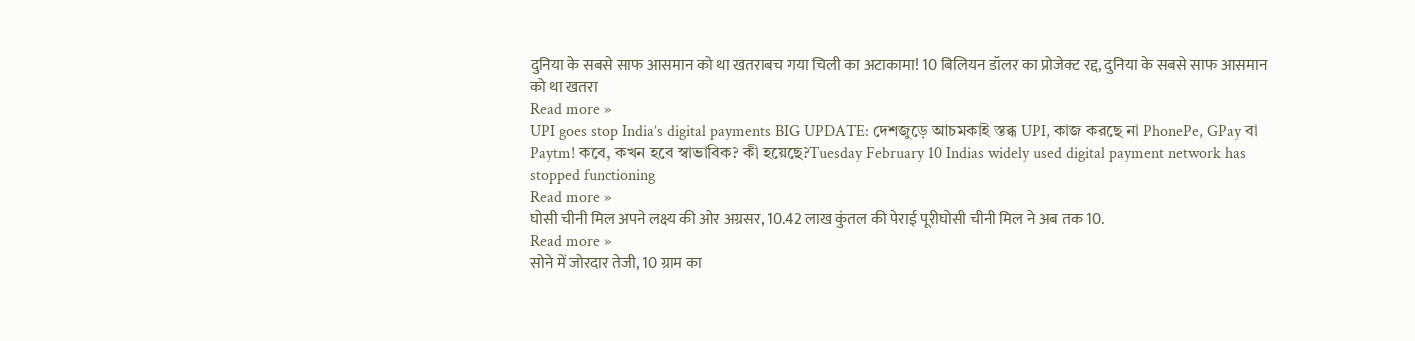दुनिया के सबसे साफ आसमान को था खतराबच गया चिली का अटाकामा! 10 बिलियन डॉलर का प्रोजेक्ट रद्द, दुनिया के सबसे साफ आसमान को था खतरा
Read more »
UPI goes stop India’s digital payments BIG UPDATE: দেশজুড়ে আচমকাই স্তব্ধ UPI, কাজ করছে না PhonePe, GPay বা Paytm! কবে, কখন হবে স্বাভাবিক? কী হয়েছে?Tuesday February 10 Indias widely used digital payment network has stopped functioning
Read more »
घोसी चीनी मिल अपने लक्ष्य की ओर अग्रसर, 10.42 लाख कुंतल की पेराई पूरीघोसी चीनी मिल ने अब तक 10.
Read more »
सोने में जोरदार तेजी, 10 ग्राम का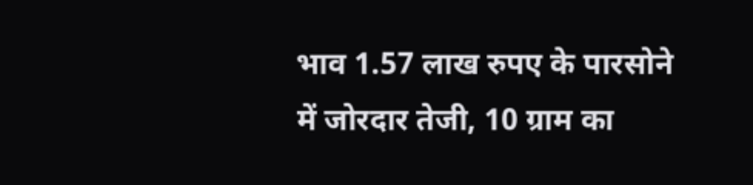भाव 1.57 लाख रुपए के पारसोने में जोरदार तेजी, 10 ग्राम का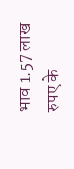भाव 1.57 लाख रुपए के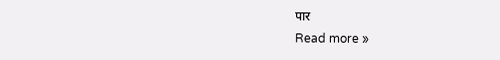पार
Read more »